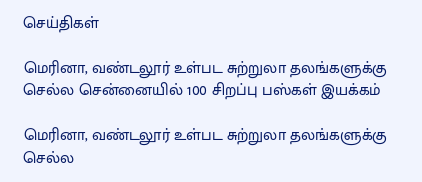செய்திகள்

மெரினா, வண்டலூர் உள்பட சுற்றுலா தலங்களுக்கு செல்ல சென்னையில் 100 சிறப்பு பஸ்கள் இயக்கம்

மெரினா, வண்டலூர் உள்பட சுற்றுலா தலங்களுக்கு செல்ல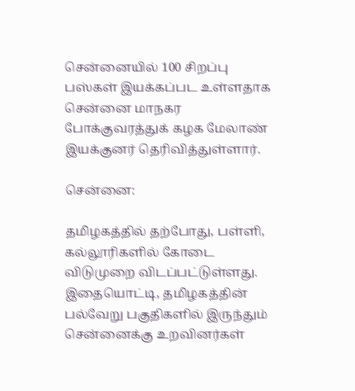சென்னையில் 100 சிறப்பு பஸ்கள் இயக்கப்பட உள்ளதாக சென்னை மாநகர போக்குவரத்துக் கழக மேலாண் இயக்குனர் தெரிவித்துள்ளார்.

சென்னை:

தமிழகத்தில் தற்போது, பள்ளி, கல்லூரிகளில் கோடை விடுமுறை விடப்பட்டுள்ளது. இதையொட்டி, தமிழகத்தின் பல்வேறு பகுதிகளில் இருந்தும் சென்னைக்கு உறவினர்கள்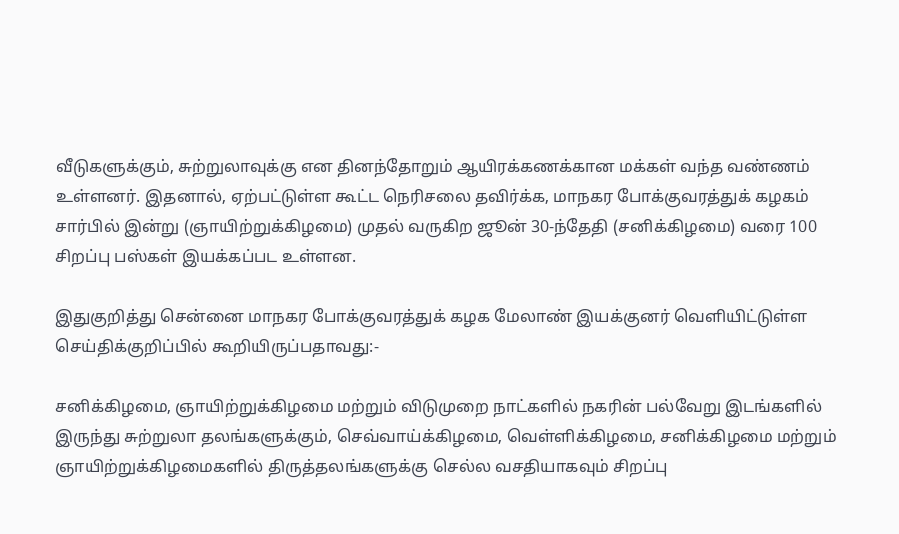வீடுகளுக்கும், சுற்றுலாவுக்கு என தினந்தோறும் ஆயிரக்கணக்கான மக்கள் வந்த வண்ணம் உள்ளனர். இதனால், ஏற்பட்டுள்ள கூட்ட நெரிசலை தவிர்க்க, மாநகர போக்குவரத்துக் கழகம் சார்பில் இன்று (ஞாயிற்றுக்கிழமை) முதல் வருகிற ஜூன் 30-ந்தேதி (சனிக்கிழமை) வரை 100 சிறப்பு பஸ்கள் இயக்கப்பட உள்ளன.

இதுகுறித்து சென்னை மாநகர போக்குவரத்துக் கழக மேலாண் இயக்குனர் வெளியிட்டுள்ள செய்திக்குறிப்பில் கூறியிருப்பதாவது:-

சனிக்கிழமை, ஞாயிற்றுக்கிழமை மற்றும் விடுமுறை நாட்களில் நகரின் பல்வேறு இடங்களில் இருந்து சுற்றுலா தலங்களுக்கும், செவ்வாய்க்கிழமை, வெள்ளிக்கிழமை, சனிக்கிழமை மற்றும் ஞாயிற்றுக்கிழமைகளில் திருத்தலங்களுக்கு செல்ல வசதியாகவும் சிறப்பு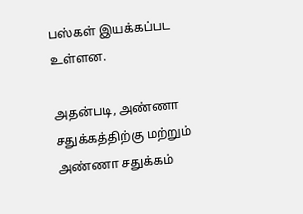பஸ்கள் இயக்கப்பட உள்ளன.

அதன்படி, அண்ணா சதுக்கத்திற்கு மற்றும் அண்ணா சதுக்கம்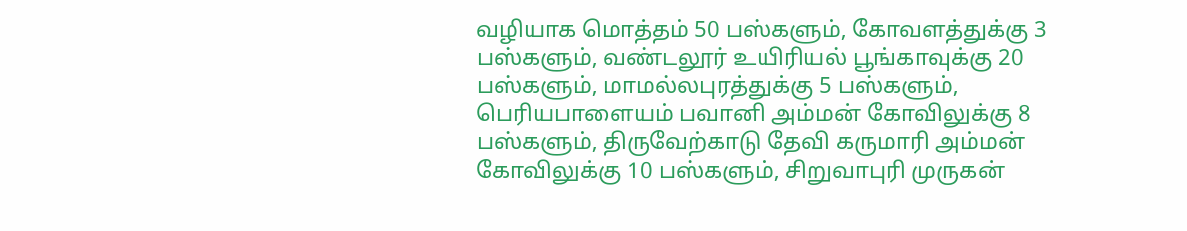வழியாக மொத்தம் 50 பஸ்களும், கோவளத்துக்கு 3 பஸ்களும், வண்டலூர் உயிரியல் பூங்காவுக்கு 20 பஸ்களும், மாமல்லபுரத்துக்கு 5 பஸ்களும், பெரியபாளையம் பவானி அம்மன் கோவிலுக்கு 8 பஸ்களும், திருவேற்காடு தேவி கருமாரி அம்மன் கோவிலுக்கு 10 பஸ்களும், சிறுவாபுரி முருகன்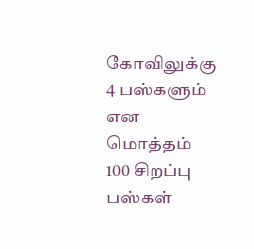கோவிலுக்கு 4 பஸ்களும் என மொத்தம் 100 சிறப்பு பஸ்கள்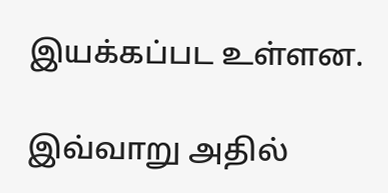இயக்கப்பட உள்ளன.

இவ்வாறு அதில்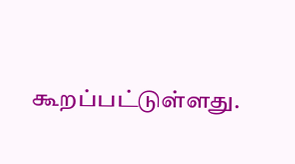கூறப்பட்டுள்ளது.